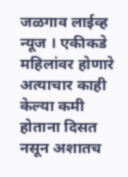जळगाव लाईव्ह न्यूज । एकीकडे महिलांवर होणारे अत्याचार काही केल्या कमी होताना दिसत नसून अशातच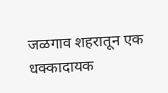जळगाव शहरातून एक धक्कादायक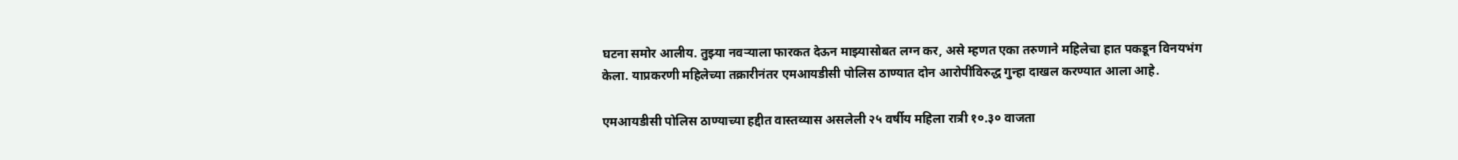घटना समोर आलीय. तुझ्या नवऱ्याला फारकत देऊन माझ्यासोबत लग्न कर, असे म्हणत एका तरुणाने महिलेचा हात पकडून विनयभंग केला. याप्रकरणी महिलेच्या तक्रारीनंतर एमआयडीसी पोलिस ठाण्यात दोन आरोपींविरुद्ध गुन्हा दाखल करण्यात आला आहे.

एमआयडीसी पोलिस ठाण्याच्या हद्दीत वास्तव्यास असलेली २५ वर्षीय महिला रात्री १०.३० वाजता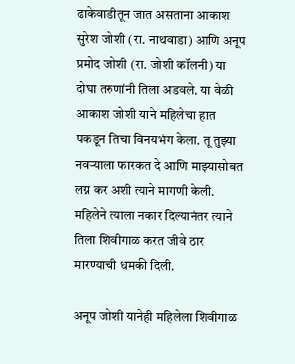ढाकेवाडीतून जात असताना आकाश सुरेश जोशी (रा. नाथवाडा) आणि अनूप प्रमोद जोशी (रा. जोशी कॉलनी) या दोघा तरुणांनी तिला अडवले. या वेळी आकाश जोशी याने महिलेचा हात पकडून तिचा विनयभंग केला. तू तुझ्या नवऱ्याला फारकत दे आणि माझ्यासोबत लग्न कर अशी त्याने मागणी केली. महिलेने त्याला नकार दिल्यानंतर त्याने तिला शिवीगाळ करत जीवे ठार मारण्याची धमकी दिली.

अनूप जोशी यानेही महिलेला शिवीगाळ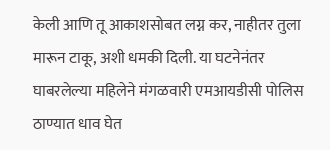केली आणि तू आकाशसोबत लग्न कर, नाहीतर तुला मारून टाकू, अशी धमकी दिली. या घटनेनंतर घाबरलेल्या महिलेने मंगळवारी एमआयडीसी पोलिस ठाण्यात धाव घेत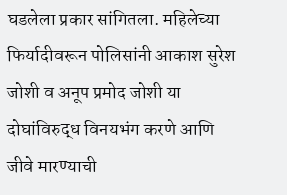घडलेला प्रकार सांगितला. महिलेच्या फिर्यादीवरून पोलिसांनी आकाश सुरेश जोशी व अनूप प्रमोद जोशी या दोघांविरुद्ध विनयभंग करणे आणि जीवे मारण्याची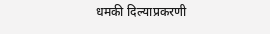धमकी दिल्याप्रकरणी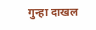गुन्हा दाखल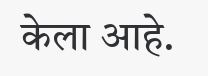केला आहे.